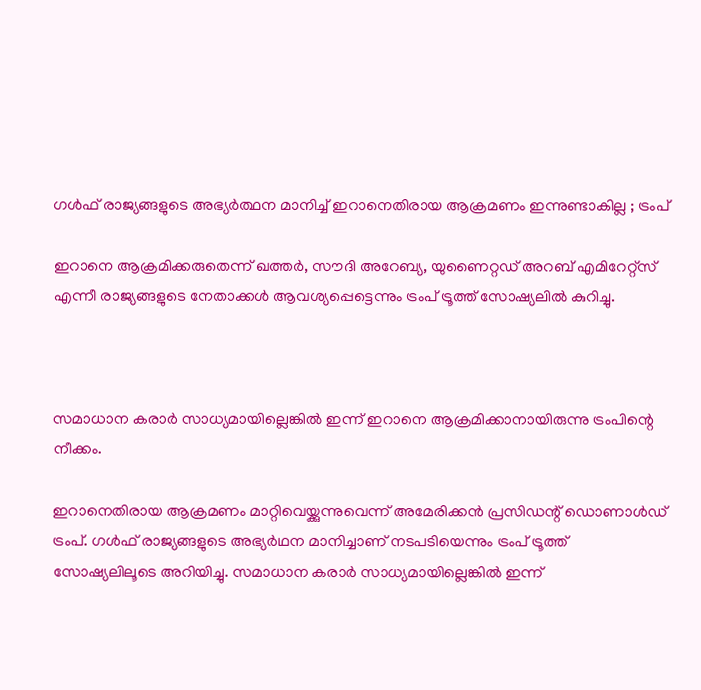ഗള്‍ഫ് രാജ്യങ്ങളുടെ അഭ്യര്‍ത്ഥന മാനിച്ച് ഇറാനെതിരായ ആക്രമണം ഇന്നുണ്ടാകില്ല ; ട്രംപ്

ഇറാനെ ആക്രമിക്കരുതെന്ന് ഖത്തര്‍, സൗദി അറേബ്യ, യുണൈറ്റഡ് അറബ് എമിറേറ്റ്‌സ് എന്നീ രാജ്യങ്ങളുടെ നേതാക്കള്‍ ആവശ്യപ്പെട്ടെന്നും ട്രംപ് ട്രൂത്ത് സോഷ്യലില്‍ കുറിച്ചു.



സമാധാന കരാര്‍ സാധ്യമായില്ലെങ്കില്‍ ഇന്ന് ഇറാനെ ആക്രമിക്കാനായിരുന്നു ട്രംപിന്റെ നീക്കം.

ഇറാനെതിരായ ആക്രമണം മാറ്റിവെയ്ക്കുന്നുവെന്ന് അമേരിക്കന്‍ പ്രസിഡന്റ് ഡൊണാള്‍ഡ് ട്രംപ്. ഗള്‍ഫ് രാജ്യങ്ങളുടെ അഭ്യര്‍ഥന മാനിച്ചാണ് നടപടിയെന്നും ട്രംപ് ട്രൂത്ത് സോഷ്യലിലൂടെ അറിയിച്ചു. സമാധാന കരാര്‍ സാധ്യമായില്ലെങ്കില്‍ ഇന്ന്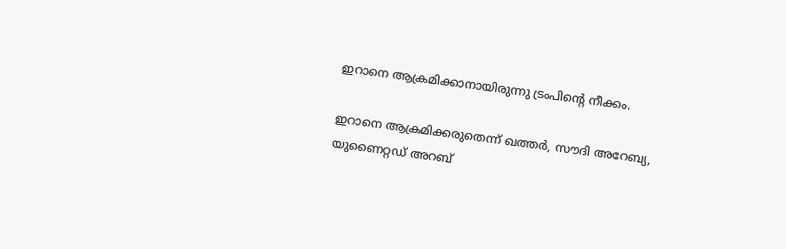ഇറാനെ ആക്രമിക്കാനായിരുന്നു ട്രംപിന്റെ നീക്കം.

ഇറാനെ ആക്രമിക്കരുതെന്ന് ഖത്തര്‍, സൗദി അറേബ്യ, യുണൈറ്റഡ് അറബ്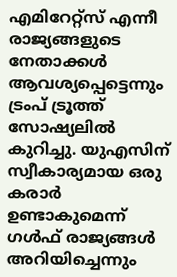എമിറേറ്റ്‌സ് എന്നീ രാജ്യങ്ങളുടെ നേതാക്കള്‍ ആവശ്യപ്പെട്ടെന്നും ട്രംപ് ട്രൂത്ത് സോഷ്യലില്‍ കുറിച്ചു. യുഎസിന് സ്വീകാര്യമായ ഒരു കരാര്‍ ഉണ്ടാകുമെന്ന് ഗള്‍ഫ് രാജ്യങ്ങള്‍ അറിയിച്ചെന്നും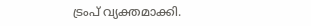ട്രംപ് വ്യക്തമാക്കി.